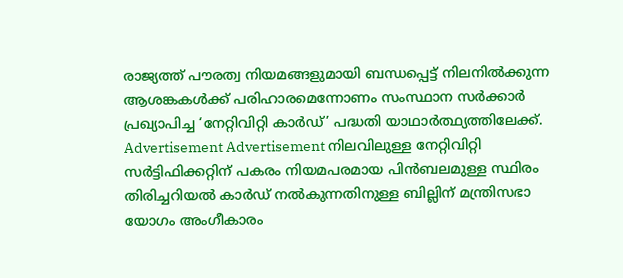രാജ്യത്ത് പൗരത്വ നിയമങ്ങളുമായി ബന്ധപ്പെട്ട് നിലനിൽക്കുന്ന ആശങ്കകൾക്ക് പരിഹാരമെന്നോണം സംസ്ഥാന സർക്കാർ പ്രഖ്യാപിച്ച ‘നേറ്റിവിറ്റി കാർഡ്’ പദ്ധതി യാഥാർത്ഥ്യത്തിലേക്ക്. Advertisement Advertisement നിലവിലുള്ള നേറ്റിവിറ്റി സർട്ടിഫിക്കറ്റിന് പകരം നിയമപരമായ പിൻബലമുള്ള സ്ഥിരം തിരിച്ചറിയൽ കാർഡ് നൽകുന്നതിനുള്ള ബില്ലിന് മന്ത്രിസഭാ യോഗം അംഗീകാരം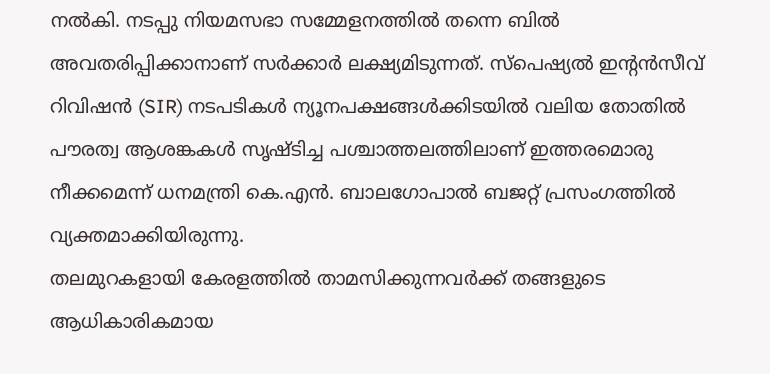നൽകി. നടപ്പു നിയമസഭാ സമ്മേളനത്തിൽ തന്നെ ബിൽ അവതരിപ്പിക്കാനാണ് സർക്കാർ ലക്ഷ്യമിടുന്നത്. സ്പെഷ്യൽ ഇന്റൻസീവ് റിവിഷൻ (SIR) നടപടികൾ ന്യൂനപക്ഷങ്ങൾക്കിടയിൽ വലിയ തോതിൽ പൗരത്വ ആശങ്കകൾ സൃഷ്ടിച്ച പശ്ചാത്തലത്തിലാണ് ഇത്തരമൊരു നീക്കമെന്ന് ധനമന്ത്രി കെ.എൻ. ബാലഗോപാൽ ബജറ്റ് പ്രസംഗത്തിൽ വ്യക്തമാക്കിയിരുന്നു.
തലമുറകളായി കേരളത്തിൽ താമസിക്കുന്നവർക്ക് തങ്ങളുടെ ആധികാരികമായ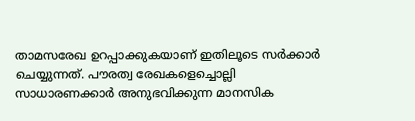താമസരേഖ ഉറപ്പാക്കുകയാണ് ഇതിലൂടെ സർക്കാർ ചെയ്യുന്നത്. പൗരത്വ രേഖകളെച്ചൊല്ലി സാധാരണക്കാർ അനുഭവിക്കുന്ന മാനസിക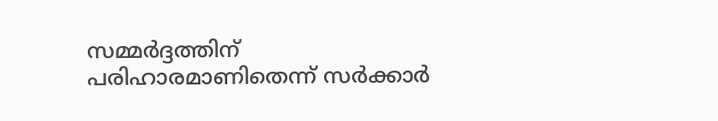സമ്മർദ്ദത്തിന് പരിഹാരമാണിതെന്ന് സർക്കാർ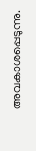അവകാശപ്പെടുന്നു.